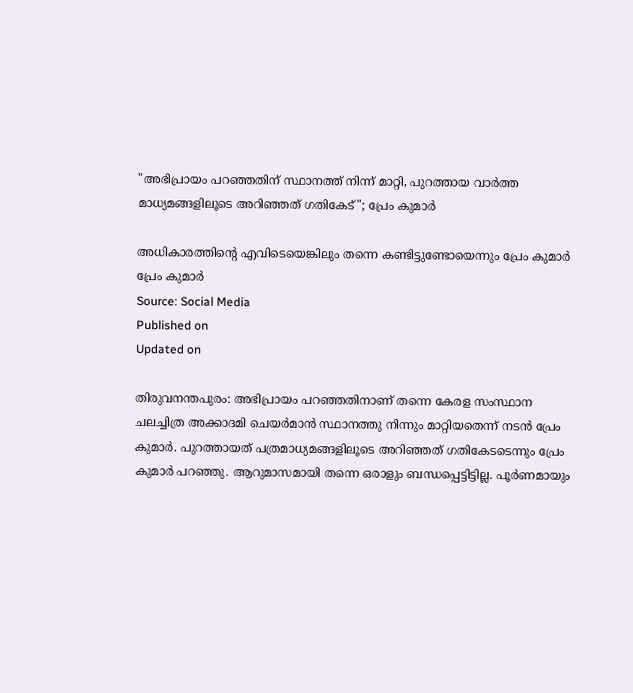"അഭിപ്രായം പറഞ്ഞതിന് സ്ഥാനത്ത് നിന്ന് മാറ്റി, പുറത്തായ വാർത്ത മാധ്യമങ്ങളിലൂടെ അറിഞ്ഞത് ഗതികേട്"; പ്രേം കുമാർ

അധികാരത്തിന്റെ എവിടെയെങ്കിലും തന്നെ കണ്ടിട്ടുണ്ടോയെന്നും പ്രേം കുമാർ
പ്രേം കുമാർ
Source: Social Media
Published on
Updated on

തിരുവനന്തപുരം: അഭിപ്രായം പറഞ്ഞതിനാണ് തന്നെ കേരള സംസ്ഥാന ചലച്ചിത്ര അക്കാദമി ചെയർമാൻ സ്ഥാനത്തു നിന്നും മാറ്റിയതെന്ന് നടൻ പ്രേം കുമാർ. പുറത്തായത് പത്രമാധ്യമങ്ങളിലൂടെ അറിഞ്ഞത് ഗതികേടടെന്നും പ്രേം കുമാർ പറഞ്ഞു. ആറുമാസമായി തന്നെ ഒരാളും ബന്ധപ്പെട്ടിട്ടില്ല. പൂർണമായും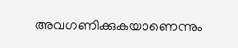അവഗണിക്കുകയാണെന്നും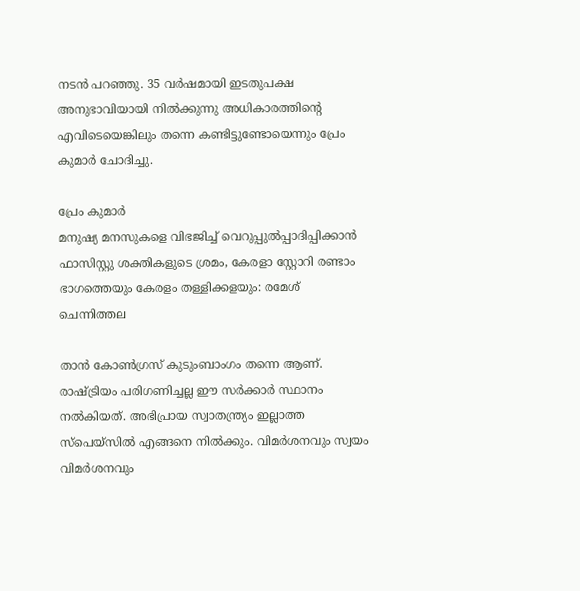നടൻ പറഞ്ഞു. 35 വർഷമായി ഇടതുപക്ഷ അനുഭാവിയായി നിൽക്കുന്നു അധികാരത്തിന്റെ എവിടെയെങ്കിലും തന്നെ കണ്ടിട്ടുണ്ടോയെന്നും പ്രേം കുമാർ ചോദിച്ചു.

പ്രേം കുമാർ
മനുഷ്യ മനസുകളെ വിഭജിച്ച് വെറുപ്പുല്‍പ്പാദിപ്പിക്കാൻ ഫാസിസ്റ്റു ശക്തികളുടെ ശ്രമം, കേരളാ സ്റ്റോറി രണ്ടാം ഭാഗത്തെയും കേരളം തള്ളിക്കളയും: രമേശ് ചെന്നിത്തല

താൻ കോൺഗ്രസ്‌ കുടുംബാംഗം തന്നെ ആണ്. രാഷ്ട്രിയം പരിഗണിച്ചല്ല ഈ സർക്കാർ സ്ഥാനം നൽകിയത്. അഭിപ്രായ സ്വാതന്ത്ര്യം ഇല്ലാത്ത സ്പെയ്സിൽ എങ്ങനെ നിൽക്കും. വിമർശനവും സ്വയം വിമർശനവും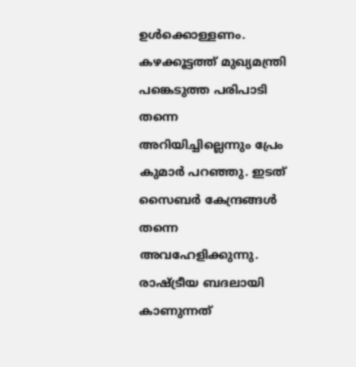ഉൾക്കൊള്ളണം. കഴക്കൂട്ടത്ത് മുഖ്യമന്ത്രി പങ്കെടുത്ത പരിപാടി തന്നെ അറിയിച്ചില്ലെന്നും പ്രേം കുമാർ പറഞ്ഞു. ഇടത് സൈബർ കേന്ദ്രങ്ങൾ തന്നെ അവഹേളിക്കുന്നു. രാഷ്ട്രീയ ബദലായി കാണുന്നത്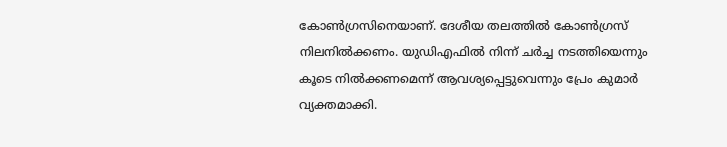കോൺഗ്രസിനെയാണ്. ദേശീയ തലത്തിൽ കോൺഗ്രസ്‌ നിലനിൽക്കണം. യുഡിഎഫിൽ നിന്ന് ചർച്ച നടത്തിയെന്നും കൂടെ നിൽക്കണമെന്ന് ആവശ്യപ്പെട്ടുവെന്നും പ്രേം കുമാർ വ്യക്തമാക്കി.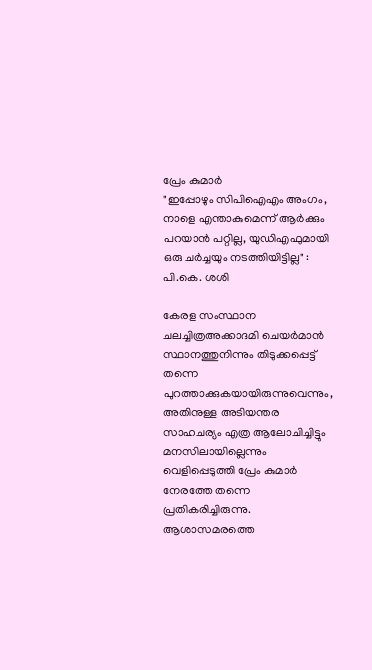പ്രേം കുമാർ
"ഇപ്പോഴും സിപിഐഎം അംഗം, നാളെ എന്താകുമെന്ന് ആർക്കും പറയാൻ പറ്റില്ല, യുഡിഎഫുമായി ഒരു ചർച്ചയും നടത്തിയിട്ടില്ല" : പി.കെ. ശശി

കേരള സംസ്ഥാന ചലച്ചിത്രഅക്കാദമി ചെയർമാൻ സ്ഥാനത്തുനിന്നും തിടുക്കപ്പെട്ട് തന്നെ പുറത്താക്കുകയായിരുന്നുവെന്നും, അതിനുള്ള അടിയന്തര സാഹചര്യം എത്ര ആലോചിച്ചിട്ടും മനസിലായില്ലെന്നും വെളിപ്പെടുത്തി പ്രേം കുമാർ നേരത്തേ തന്നെ പ്രതികരിച്ചിരുന്നു. ആശാസമരത്തെ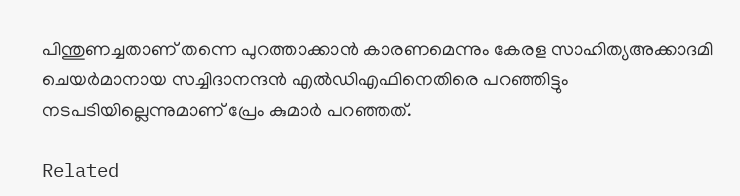പിന്തുണച്ചതാണ് തന്നെ പുറത്താക്കാൻ കാരണമെന്നും കേരള സാഹിത്യഅക്കാദമി ചെയർമാനായ സച്ചിദാനന്ദൻ എൽഡിഎഫിനെതിരെ പറഞ്ഞിട്ടും നടപടിയില്ലെന്നുമാണ് പ്രേം കുമാർ പറഞ്ഞത്.

Related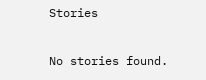Stories

No stories found.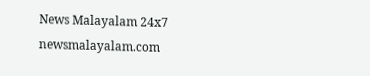News Malayalam 24x7
newsmalayalam.com